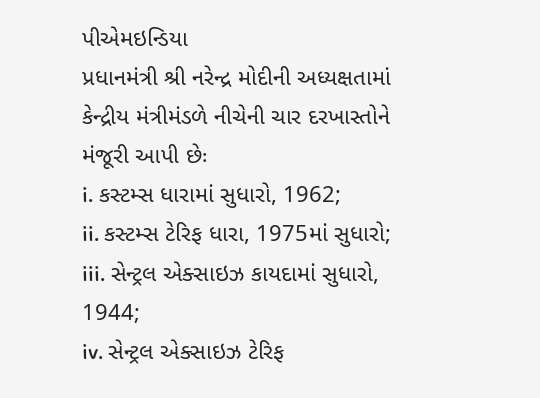પીએમઇન્ડિયા
પ્રધાનમંત્રી શ્રી નરેન્દ્ર મોદીની અધ્યક્ષતામાં કેન્દ્રીય મંત્રીમંડળે નીચેની ચાર દરખાસ્તોને મંજૂરી આપી છેઃ
i. કસ્ટમ્સ ધારામાં સુધારો, 1962;
ii. કસ્ટમ્સ ટેરિફ ધારા, 1975માં સુધારો;
iii. સેન્ટ્રલ એક્સાઇઝ કાયદામાં સુધારો, 1944;
iv. સેન્ટ્રલ એક્સાઇઝ ટેરિફ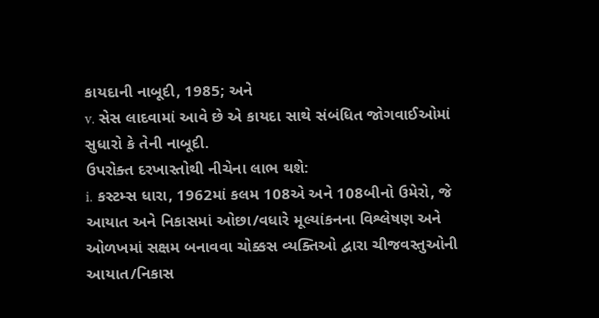કાયદાની નાબૂદી, 1985; અને
v. સેસ લાદવામાં આવે છે એ કાયદા સાથે સંબંધિત જોગવાઈઓમાં સુધારો કે તેની નાબૂદી.
ઉપરોક્ત દરખાસ્તોથી નીચેના લાભ થશે:
i. કસ્ટમ્સ ધારા, 1962માં કલમ 108એ અને 108બીનો ઉમેરો, જે આયાત અને નિકાસમાં ઓછા/વધારે મૂલ્યાંકનના વિશ્લેષણ અને ઓળખમાં સક્ષમ બનાવવા ચોક્કસ વ્યક્તિઓ દ્વારા ચીજવસ્તુઓની આયાત/નિકાસ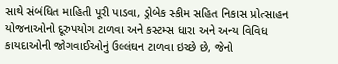સાથે સંબંધિત માહિતી પૂરી પાડવા, ડ્રોબેક સ્કીમ સહિત નિકાસ પ્રોત્સાહન યોજનાઓનો દૂરુપયોગ ટાળવા અને કસ્ટમ્સ ધારા અને અન્ય વિવિધ કાયદાઓની જોગવાઈઓનું ઉલ્લંઘન ટાળવા ઇચ્છે છે, જેનો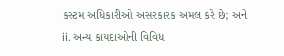કસ્ટમ અધિકારીઓ અસરકારક અમલ કરે છે; અને
ii. અન્ય કાયદાઓની વિવિધ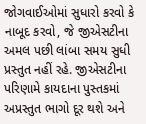જોગવાઈઓમાં સુધારો કરવો કે નાબૂદ કરવો, જે જીએસટીના અમલ પછી લાંબા સમય સુધી પ્રસ્તુત નહીં રહે. જીએસટીના પરિણામે કાયદાના પુસ્તકમાં અપ્રસ્તુત ભાગો દૂર થશે અને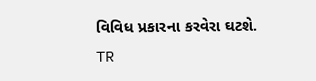વિવિધ પ્રકારના કરવેરા ઘટશે.
TR